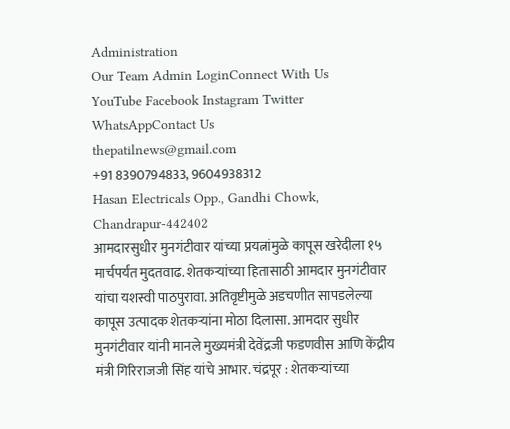Administration
Our Team Admin LoginConnect With Us
YouTube Facebook Instagram Twitter WhatsAppContact Us
thepatilnews@gmail.com
+91 8390794833, 9604938312
Hasan Electricals Opp., Gandhi Chowk, Chandrapur-442402
आमदारसुधीर मुनगंटीवार यांच्या प्रयत्नांमुळे कापूस खरेदीला १५ मार्चपर्यंत मुदतवाढ. शेतकऱ्यांच्या हितासाठी आमदार मुनगंटीवार यांचा यशस्वी पाठपुरावा. अतिवृष्टीमुळे अडचणीत सापडलेल्या कापूस उत्पादक शेतकऱ्यांना मोठा दिलासा. आमदार सुधीर मुनगंटीवार यांनी मानले मुख्यमंत्री देवेंद्रजी फडणवीस आणि केंद्रीय मंत्री गिरिराजजी सिंह यांचे आभार. चंद्रपूर : शेतकऱ्यांच्या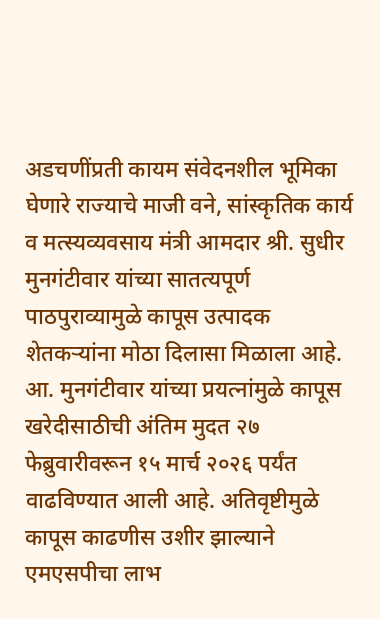अडचणींप्रती कायम संवेदनशील भूमिका घेणारे राज्याचे माजी वने, सांस्कृतिक कार्य व मत्स्यव्यवसाय मंत्री आमदार श्री. सुधीर मुनगंटीवार यांच्या सातत्यपूर्ण पाठपुराव्यामुळे कापूस उत्पादक शेतकऱ्यांना मोठा दिलासा मिळाला आहे. आ. मुनगंटीवार यांच्या प्रयत्नांमुळे कापूस खरेदीसाठीची अंतिम मुदत २७ फेब्रुवारीवरून १५ मार्च २०२६ पर्यंत वाढविण्यात आली आहे. अतिवृष्टीमुळे कापूस काढणीस उशीर झाल्याने एमएसपीचा लाभ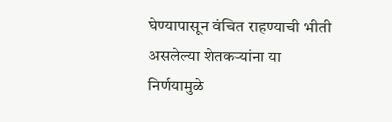घेण्यापासून वंचित राहण्याची भीती असलेल्या शेतकऱ्यांना या निर्णयामुळे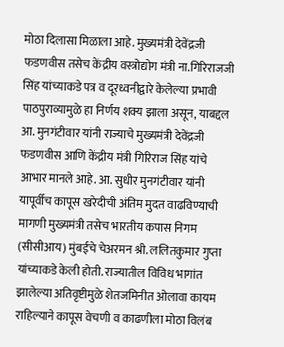मोठा दिलासा मिळाला आहे. मुख्यमंत्री देवेंद्रजी फडणवीस तसेच केंद्रीय वस्त्रोद्योग मंत्री ना.गिरिराजजी सिंह यांच्याकडे पत्र व दूरध्वनीद्वारे केलेल्या प्रभावी पाठपुराव्यामुळे हा निर्णय शक्य झाला असून, याबद्दल आ. मुनगंटीवार यांनी राज्याचे मुख्यमंत्री देवेंद्रजी फडणवीस आणि केंद्रीय मंत्री गिरिराज सिंह यांचे आभार मानले आहे. आ. सुधीर मुनगंटीवार यांनी यापूर्वीच कापूस खरेदीची अंतिम मुदत वाढविण्याची मागणी मुख्यमंत्री तसेच भारतीय कपास निगम (सीसीआय) मुंबईचे चेअरमन श्री. ललितकुमार गुप्ता यांच्याकडे केली होती. राज्यातील विविध भागांत झालेल्या अतिवृष्टीमुळे शेतजमिनीत ओलावा कायम राहिल्याने कापूस वेचणी व काढणीला मोठा विलंब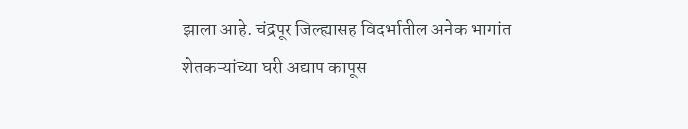झाला आहे. चंद्रपूर जिल्ह्यासह विदर्भातील अनेक भागांत शेतकऱ्यांच्या घरी अद्याप कापूस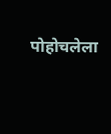पोहोचलेला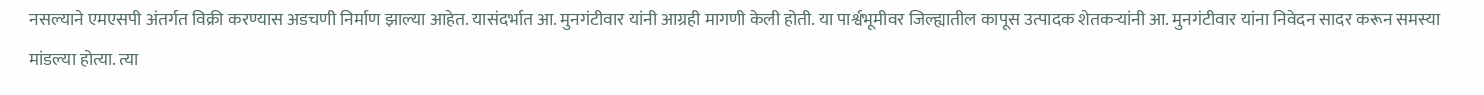नसल्याने एमएसपी अंतर्गत विक्री करण्यास अडचणी निर्माण झाल्या आहेत. यासंदर्भात आ. मुनगंटीवार यांनी आग्रही मागणी केली होती. या पार्श्वभूमीवर जिल्ह्यातील कापूस उत्पादक शेतकऱ्यांनी आ. मुनगंटीवार यांना निवेदन सादर करून समस्या मांडल्या होत्या. त्या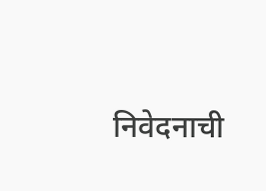निवेदनाची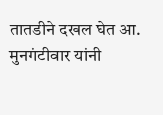तातडीने दखल घेत आ. मुनगंटीवार यांनी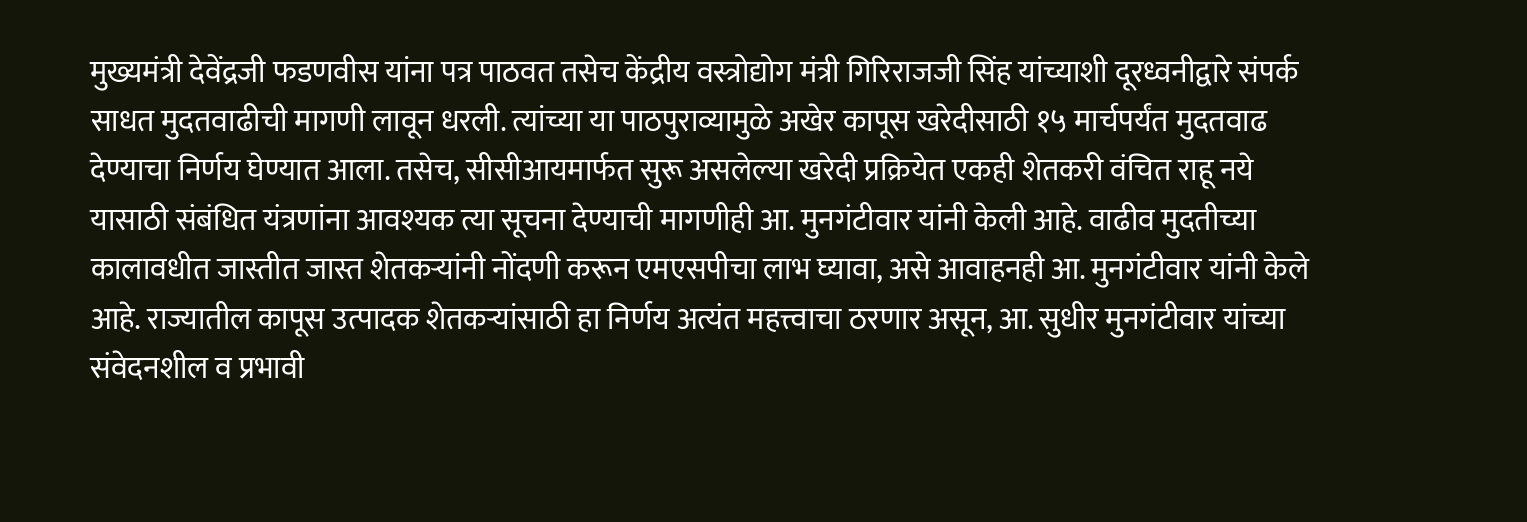मुख्यमंत्री देवेंद्रजी फडणवीस यांना पत्र पाठवत तसेच केंद्रीय वस्त्रोद्योग मंत्री गिरिराजजी सिंह यांच्याशी दूरध्वनीद्वारे संपर्क साधत मुदतवाढीची मागणी लावून धरली. त्यांच्या या पाठपुराव्यामुळे अखेर कापूस खरेदीसाठी १५ मार्चपर्यंत मुदतवाढ देण्याचा निर्णय घेण्यात आला. तसेच, सीसीआयमार्फत सुरू असलेल्या खरेदी प्रक्रियेत एकही शेतकरी वंचित राहू नये यासाठी संबंधित यंत्रणांना आवश्यक त्या सूचना देण्याची मागणीही आ. मुनगंटीवार यांनी केली आहे. वाढीव मुदतीच्या कालावधीत जास्तीत जास्त शेतकऱ्यांनी नोंदणी करून एमएसपीचा लाभ घ्यावा, असे आवाहनही आ. मुनगंटीवार यांनी केले आहे. राज्यातील कापूस उत्पादक शेतकऱ्यांसाठी हा निर्णय अत्यंत महत्त्वाचा ठरणार असून, आ. सुधीर मुनगंटीवार यांच्या संवेदनशील व प्रभावी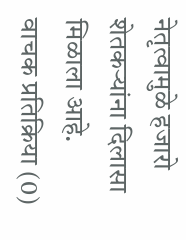नेतृत्वामुळे हजारो शेतकऱ्यांना दिलासा मिळाला आहे.
वाचक प्रतिक्रिया (0)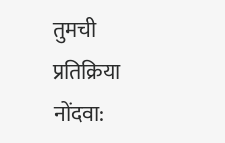तुमची प्रतिक्रिया नोंदवा: